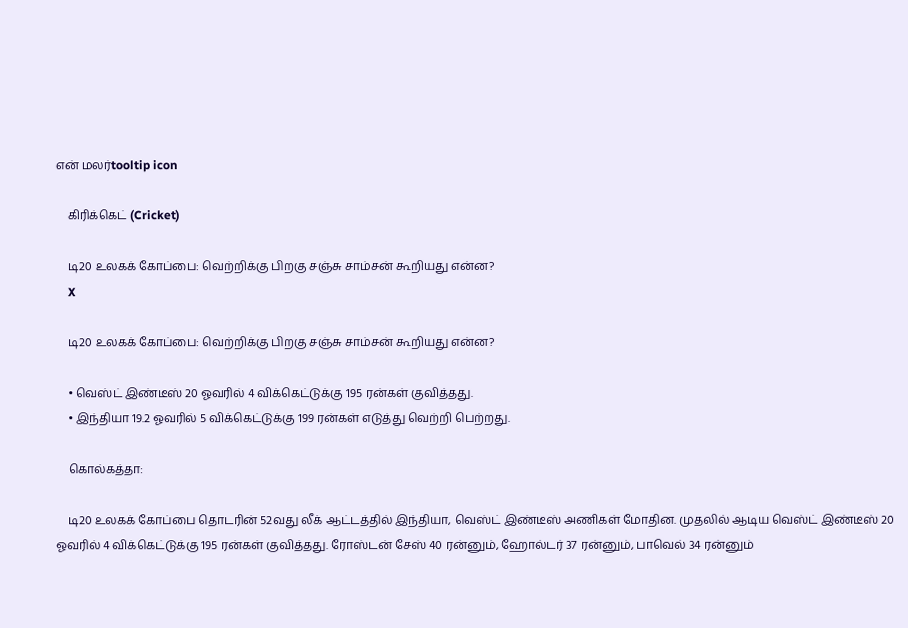என் மலர்tooltip icon

    கிரிக்கெட் (Cricket)

    டி20 உலகக் கோப்பை: வெற்றிக்கு பிறகு சஞ்சு சாம்சன் கூறியது என்ன?
    X

    டி20 உலகக் கோப்பை: வெற்றிக்கு பிறகு சஞ்சு சாம்சன் கூறியது என்ன?

    • வெஸ்ட் இண்டீஸ் 20 ஓவரில் 4 விக்கெட்டுக்கு 195 ரன்கள் குவித்தது.
    • இந்தியா 19.2 ஓவரில் 5 விக்கெட்டுக்கு 199 ரன்கள் எடுத்து வெற்றி பெற்றது.

    கொல்கத்தா:

    டி20 உலகக் கோப்பை தொடரின் 52வது லீக் ஆட்டத்தில் இந்தியா, வெஸ்ட் இண்டீஸ் அணிகள் மோதின. முதலில் ஆடிய வெஸ்ட் இண்டீஸ் 20 ஓவரில் 4 விக்கெட்டுக்கு 195 ரன்கள் குவித்தது. ரோஸ்டன் சேஸ் 40 ரன்னும், ஹோல்டர் 37 ரன்னும், பாவெல் 34 ரன்னும்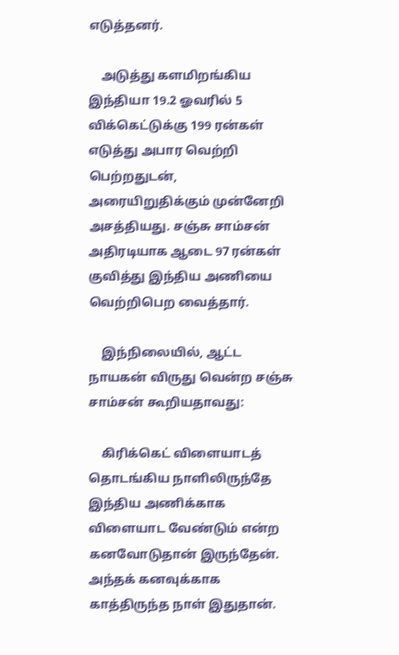எடுத்தனர்.

    அடுத்து களமிறங்கிய இந்தியா 19.2 ஓவரில் 5 விக்கெட்டுக்கு 199 ரன்கள் எடுத்து அபார வெற்றி பெற்றதுடன், அரையிறுதிக்கும் முன்னேறி அசத்தியது. சஞ்சு சாம்சன் அதிரடியாக ஆடை 97 ரன்கள் குவித்து இந்திய அணியை வெற்றிபெற வைத்தார்.

    இந்நிலையில், ஆட்ட நாயகன் விருது வென்ற சஞ்சு சாம்சன் கூறியதாவது:

    கிரிக்கெட் விளையாடத் தொடங்கிய நாளிலிருந்தே இந்திய அணிக்காக விளையாட வேண்டும் என்ற கனவோடுதான் இருந்தேன். அந்தக் கனவுக்காக காத்திருந்த நாள் இதுதான்.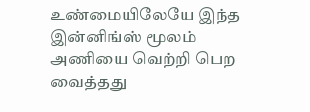உண்மையிலேயே இந்த இன்னிங்ஸ் மூலம் அணியை வெற்றி பெற வைத்தது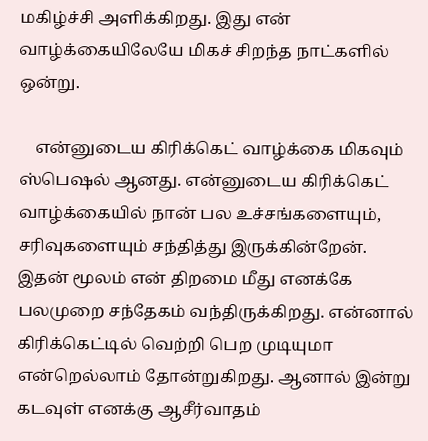மகிழ்ச்சி அளிக்கிறது. இது என் வாழ்க்கையிலேயே மிகச் சிறந்த நாட்களில் ஒன்று.

    என்னுடைய கிரிக்கெட் வாழ்க்கை மிகவும் ஸ்பெஷல் ஆனது. என்னுடைய கிரிக்கெட் வாழ்க்கையில் நான் பல உச்சங்களையும், சரிவுகளையும் சந்தித்து இருக்கின்றேன். இதன் மூலம் என் திறமை மீது எனக்கே பலமுறை சந்தேகம் வந்திருக்கிறது. என்னால் கிரிக்கெட்டில் வெற்றி பெற முடியுமா என்றெல்லாம் தோன்றுகிறது. ஆனால் இன்று கடவுள் எனக்கு ஆசீர்வாதம்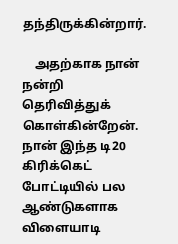தந்திருக்கின்றார்.

    அதற்காக நான் நன்றி தெரிவித்துக் கொள்கின்றேன். நான் இந்த டி20 கிரிக்கெட் போட்டியில் பல ஆண்டுகளாக விளையாடி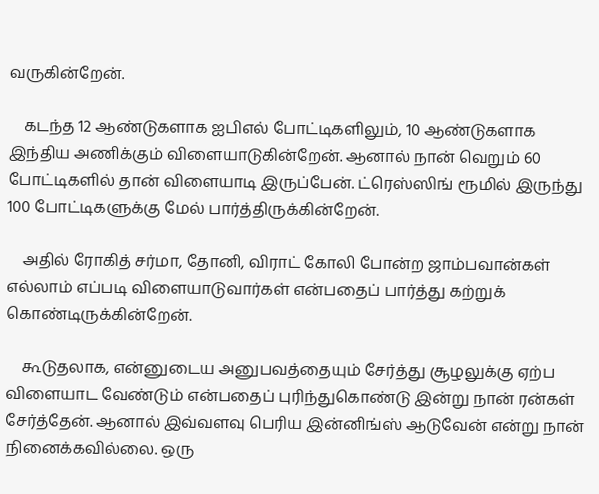வருகின்றேன்.

    கடந்த 12 ஆண்டுகளாக ஐபிஎல் போட்டிகளிலும், 10 ஆண்டுகளாக இந்திய அணிக்கும் விளையாடுகின்றேன். ஆனால் நான் வெறும் 60 போட்டிகளில் தான் விளையாடி இருப்பேன். ட்ரெஸ்ஸிங் ரூமில் இருந்து 100 போட்டிகளுக்கு மேல் பார்த்திருக்கின்றேன்.

    அதில் ரோகித் சர்மா, தோனி, விராட் கோலி போன்ற ஜாம்பவான்கள் எல்லாம் எப்படி விளையாடுவார்கள் என்பதைப் பார்த்து கற்றுக் கொண்டிருக்கின்றேன்.

    கூடுதலாக, என்னுடைய அனுபவத்தையும் சேர்த்து சூழலுக்கு ஏற்ப விளையாட வேண்டும் என்பதைப் புரிந்துகொண்டு இன்று நான் ரன்கள் சேர்த்தேன். ஆனால் இவ்வளவு பெரிய இன்னிங்ஸ் ஆடுவேன் என்று நான் நினைக்கவில்லை. ஒரு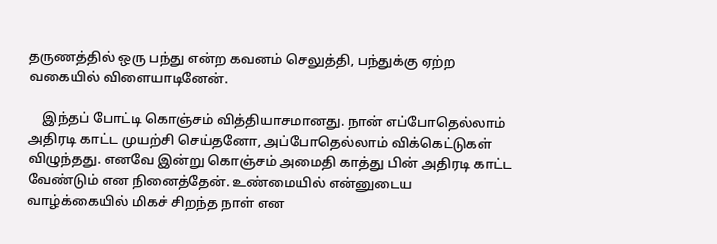தருணத்தில் ஒரு பந்து என்ற கவனம் செலுத்தி, பந்துக்கு ஏற்ற வகையில் விளையாடினேன்.

    இந்தப் போட்டி கொஞ்சம் வித்தியாசமானது. நான் எப்போதெல்லாம் அதிரடி காட்ட முயற்சி செய்தனோ, அப்போதெல்லாம் விக்கெட்டுகள் விழுந்தது. எனவே இன்று கொஞ்சம் அமைதி காத்து பின் அதிரடி காட்ட வேண்டும் என நினைத்தேன். உண்மையில் என்னுடைய வாழ்க்கையில் மிகச் சிறந்த நாள் என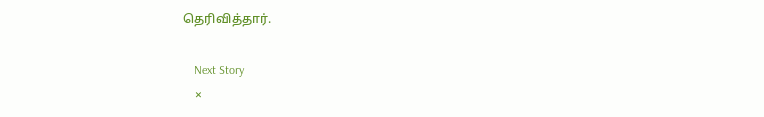தெரிவித்தார்.

    Next Story
    ×